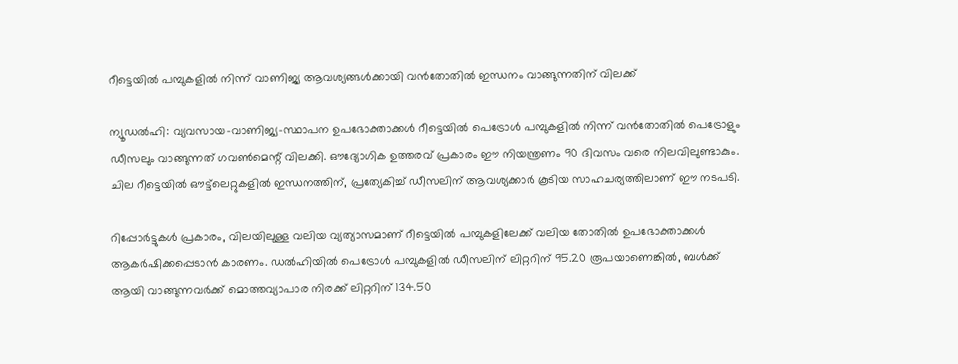റീട്ടെയിൽ പമ്പുകളിൽ നിന്ന് വാണിജ്യ ആവശ്യങ്ങൾക്കായി വൻതോതിൽ ഇന്ധനം വാങ്ങുന്നതിന് വിലക്ക്

ന്യൂഡൽഹി: വ്യവസായ-വാണിജ്യ-സ്ഥാപന ഉപഭോക്താക്കൾ റീട്ടെയിൽ പെട്രോൾ പമ്പുകളിൽ നിന്ന് വൻതോതിൽ പെട്രോളും ഡീസലും വാങ്ങുന്നത് ഗവൺമെന്റ് വിലക്കി. ഔദ്യോഗിക ഉത്തരവ് പ്രകാരം ഈ നിയന്ത്രണം 90 ദിവസം വരെ നിലവിലുണ്ടാകും. ചില റീട്ടെയിൽ ഔട്ട്‌ലെറ്റുകളിൽ ഇന്ധനത്തിന്, പ്രത്യേകിച്ച് ഡീസലിന് ആവശ്യക്കാർ കൂടിയ സാഹചര്യത്തിലാണ് ഈ നടപടി.

റിപ്പോർട്ടുകൾ പ്രകാരം, വിലയിലുള്ള വലിയ വ്യത്യാസമാണ് റീട്ടെയിൽ പമ്പുകളിലേക്ക് വലിയ തോതിൽ ഉപഭോക്താക്കൾ ആകർഷിക്കപ്പെടാൻ കാരണം. ഡൽഹിയിൽ പെട്രോൾ പമ്പുകളിൽ ഡീസലിന് ലിറ്ററിന് 95.20 രൂപയാണെങ്കിൽ, ബൾക്ക് ആയി വാങ്ങുന്നവർക്ക് മൊത്തവ്യാപാര നിരക്ക് ലിറ്ററിന് 134.50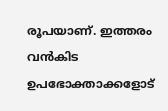രൂപയാണ്. ഇത്തരം വൻകിട ഉപഭോക്താക്കളോട്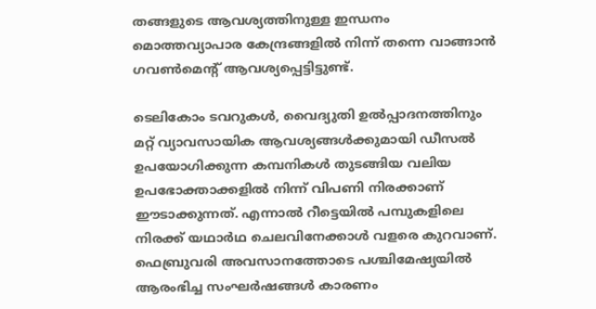തങ്ങളുടെ ആവശ്യത്തിനുള്ള ഇന്ധനം മൊത്തവ്യാപാര കേന്ദ്രങ്ങളിൽ നിന്ന് തന്നെ വാങ്ങാൻ ഗവൺമെന്റ് ആവശ്യപ്പെട്ടിട്ടുണ്ട്.

ടെലികോം ടവറുകൾ, വൈദ്യുതി ഉൽപ്പാദനത്തിനും മറ്റ് വ്യാവസായിക ആവശ്യങ്ങൾക്കുമായി ഡീസൽ ഉപയോഗിക്കുന്ന കമ്പനികൾ തുടങ്ങിയ വലിയ ഉപഭോക്താക്കളിൽ നിന്ന് വിപണി നിരക്കാണ് ഈടാക്കുന്നത്. എന്നാൽ റീട്ടെയിൽ പമ്പുകളിലെ നിരക്ക് യഥാർഥ ചെലവിനേക്കാൾ വളരെ കുറവാണ്. ഫെബ്രുവരി അവസാനത്തോടെ പശ്ചിമേഷ്യയിൽ ആരംഭിച്ച സംഘർഷങ്ങൾ കാരണം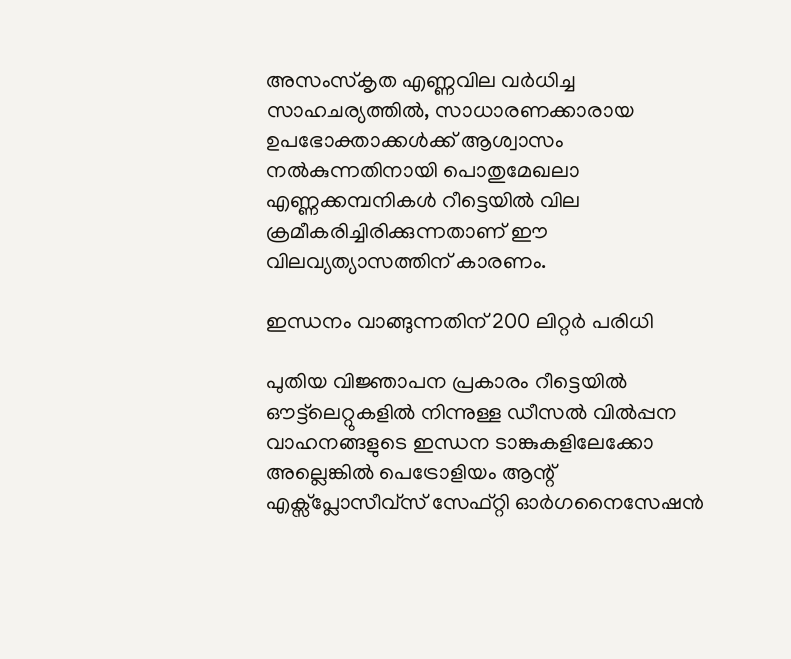അസംസ്‌കൃത എണ്ണവില വർധിച്ച സാഹചര്യത്തിൽ, സാധാരണക്കാരായ ഉപഭോക്താക്കൾക്ക് ആശ്വാസം നൽകുന്നതിനായി പൊതുമേഖലാ എണ്ണക്കമ്പനികൾ റീട്ടെയിൽ വില ക്രമീകരിച്ചിരിക്കുന്നതാണ് ഈ വിലവ്യത്യാസത്തിന് കാരണം.

ഇന്ധനം വാങ്ങുന്നതിന് 200 ലിറ്റർ പരിധി

പുതിയ വിജ്ഞാപന പ്രകാരം റീട്ടെയിൽ ഔട്ട്‌ലെറ്റുകളിൽ നിന്നുള്ള ഡീസൽ വിൽപ്പന വാഹനങ്ങളുടെ ഇന്ധന ടാങ്കുകളിലേക്കോ അല്ലെങ്കിൽ പെട്രോളിയം ആന്റ് എക്സ്പ്ലോസീവ്സ് സേഫ്റ്റി ഓർഗനൈസേഷൻ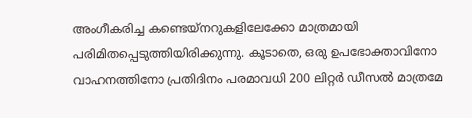അംഗീകരിച്ച കണ്ടെയ്നറുകളിലേക്കോ മാത്രമായി പരിമിതപ്പെടുത്തിയിരിക്കുന്നു. കൂടാതെ, ഒരു ഉപഭോക്താവിനോ വാഹനത്തിനോ പ്രതിദിനം പരമാവധി 200 ലിറ്റർ ഡീസൽ മാത്രമേ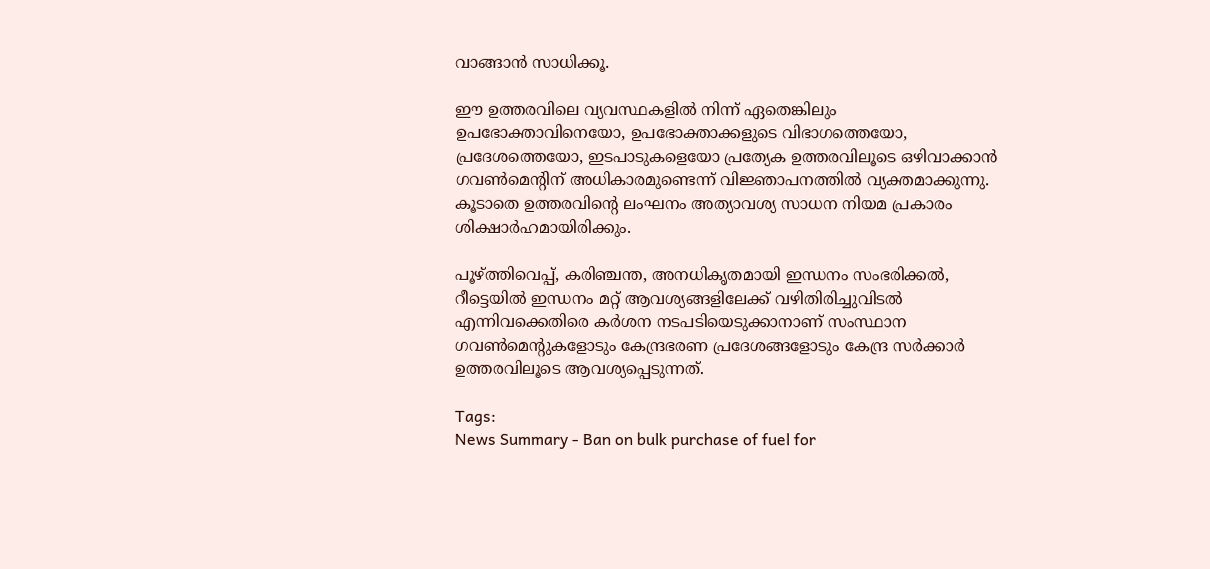വാങ്ങാൻ സാധിക്കൂ.

ഈ ഉത്തരവിലെ വ്യവസ്ഥകളിൽ നിന്ന് ഏതെങ്കിലും ഉപഭോക്താവിനെയോ, ഉപഭോക്താക്കളുടെ വിഭാഗത്തെയോ, പ്രദേശത്തെയോ, ഇടപാടുകളെയോ പ്രത്യേക ഉത്തരവിലൂടെ ഒഴിവാക്കാൻ ഗവൺമെന്റിന് അധികാരമുണ്ടെന്ന് വിജ്ഞാപനത്തിൽ വ്യക്തമാക്കുന്നു. കൂടാതെ ഉത്തരവിന്റെ ലംഘനം അത്യാവശ്യ സാധന നിയമ പ്രകാരം ശിക്ഷാർഹമായിരിക്കും.

പൂഴ്ത്തിവെപ്പ്, കരിഞ്ചന്ത, അനധികൃതമായി ഇന്ധനം സംഭരിക്കൽ, റീട്ടെയിൽ ഇന്ധനം മറ്റ് ആവശ്യങ്ങളിലേക്ക് വഴിതിരിച്ചുവിടൽ എന്നിവക്കെതിരെ കർശന നടപടിയെടുക്കാനാണ് സംസ്ഥാന ഗവൺമെന്റുകളോടും കേന്ദ്രഭരണ പ്രദേശങ്ങളോടും കേന്ദ്ര സര്‍ക്കാർ ഉത്തരവിലൂടെ ആവശ്യപ്പെടുന്നത്.

Tags:
News Summary - Ban on bulk purchase of fuel for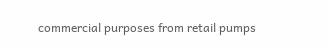commercial purposes from retail pumps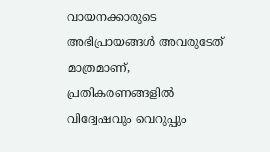വായനക്കാരുടെ അഭിപ്രായങ്ങള്‍ അവരുടേത് മാത്രമാണ്, പ്രതികരണങ്ങളിൽ വിദ്വേഷവും വെറുപ്പും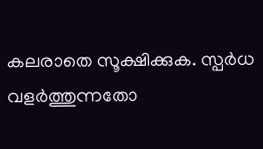കലരാതെ സൂക്ഷിക്കുക. സ്പർധ വളർത്തുന്നതോ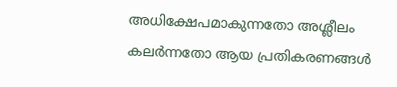അധിക്ഷേപമാകുന്നതോ അശ്ലീലം കലർന്നതോ ആയ പ്രതികരണങ്ങൾ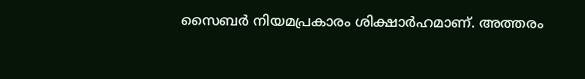സൈബർ നിയമപ്രകാരം ശിക്ഷാർഹമാണ്. അത്തരം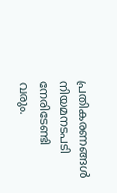പ്രതികരണങ്ങൾ നിയമനടപടി നേരിടേണ്ടി വരും.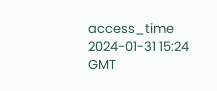access_time 2024-01-31 15:24 GMT